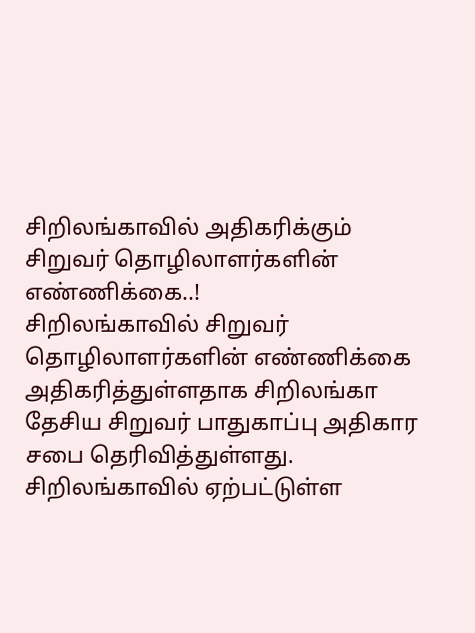சிறிலங்காவில் அதிகரிக்கும் சிறுவர் தொழிலாளர்களின் எண்ணிக்கை..!
சிறிலங்காவில் சிறுவர் தொழிலாளர்களின் எண்ணிக்கை அதிகரித்துள்ளதாக சிறிலங்கா தேசிய சிறுவர் பாதுகாப்பு அதிகார சபை தெரிவித்துள்ளது. சிறிலங்காவில் ஏற்பட்டுள்ள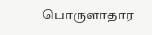பொருளாதார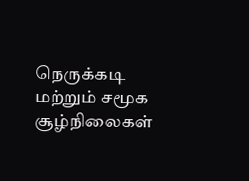நெருக்கடி மற்றும் சமூக சூழ்நிலைகள்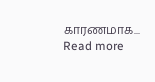காரணமாக...
Read more